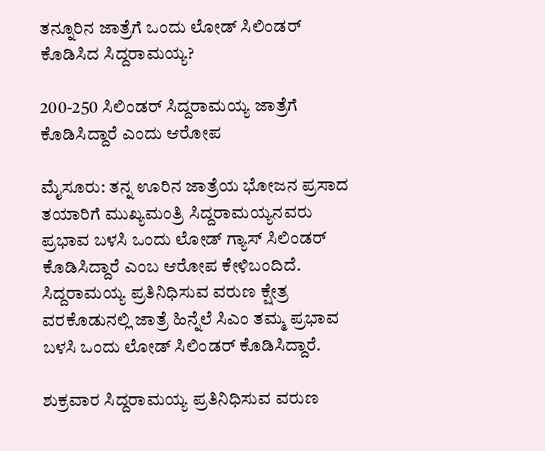ತನ್ನೂರಿನ ಜಾತ್ರೆಗೆ ಒಂದು ಲೋಡ್‌ ಸಿಲಿಂಡರ್‌ ಕೊಡಿಸಿದ ಸಿದ್ದರಾಮಯ್ಯ?

200-250 ಸಿಲಿಂಡರ್‌ ಸಿದ್ದರಾಮಯ್ಯ ಜಾತ್ರೆಗೆ ಕೊಡಿಸಿದ್ದಾರೆ ಎಂದು ಆರೋಪ

ಮೈಸೂರು: ತನ್ನ ಊರಿನ ಜಾತ್ರೆಯ ಭೋಜನ ಪ್ರಸಾದ ತಯಾರಿಗೆ ಮುಖ್ಯಮಂತ್ರಿ ಸಿದ್ದರಾಮಯ್ಯನವರು ಪ್ರಭಾವ ಬಳಸಿ ಒಂದು ಲೋಡ್‌ ಗ್ಯಾಸ್‌ ಸಿಲಿಂಡರ್‌ ಕೊಡಿಸಿದ್ದಾರೆ ಎಂಬ ಆರೋಪ ಕೇಳಿಬಂದಿದೆ. ಸಿದ್ದರಾಮಯ್ಯ ಪ್ರತಿನಿಧಿಸುವ ವರುಣ ಕ್ಷೇತ್ರ ವರಕೊಡುನಲ್ಲಿ ಜಾತ್ರೆ ಹಿನ್ನೆಲೆ ಸಿಎಂ ತಮ್ಮ ಪ್ರಭಾವ ಬಳಸಿ ಒಂದು ಲೋಡ್ ಸಿಲಿಂಡರ್ ಕೊಡಿಸಿದ್ದಾರೆ.

ಶುಕ್ರವಾರ ಸಿದ್ದರಾಮಯ್ಯ ಪ್ರತಿನಿಧಿಸುವ ವರುಣ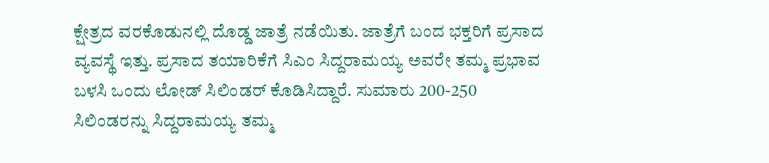ಕ್ಷೇತ್ರದ ವರಕೊಡುನಲ್ಲಿ ದೊಡ್ಡ ಜಾತ್ರೆ ನಡೆಯಿತು. ಜಾತ್ರೆಗೆ ಬಂದ ಭಕ್ತರಿಗೆ ಪ್ರಸಾದ ವ್ಯವಸ್ಥೆ ಇತ್ತು. ಪ್ರಸಾದ ತಯಾರಿಕೆಗೆ ಸಿಎಂ ಸಿದ್ದರಾಮಯ್ಯ ಅವರೇ ತಮ್ಮ ಪ್ರಭಾವ ಬಳಸಿ ಒಂದು ಲೋಡ್ ಸಿಲಿಂಡರ್ ಕೊಡಿಸಿದ್ದಾರೆ. ಸುಮಾರು 200-250 ಸಿಲಿಂಡರನ್ನು ಸಿದ್ದರಾಮಯ್ಯ ತಮ್ಮ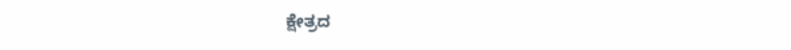ಕ್ಷೇತ್ರದ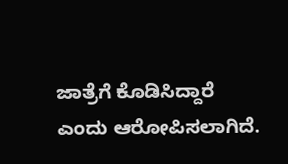ಜಾತ್ರೆಗೆ ಕೊಡಿಸಿದ್ದಾರೆ ಎಂದು ಆರೋಪಿಸಲಾಗಿದೆ.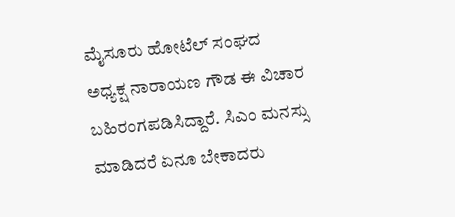ಮೈಸೂರು ಹೋಟೆಲ್ ಸಂಘದ ಅಧ್ಯಕ್ಷ ನಾರಾಯಣ ಗೌಡ ಈ ವಿಚಾರ ಬಹಿರಂಗಪಡಿಸಿದ್ದಾರೆ. ಸಿಎಂ ಮನಸ್ಸು ಮಾಡಿದರೆ ಏನೂ ಬೇಕಾದರು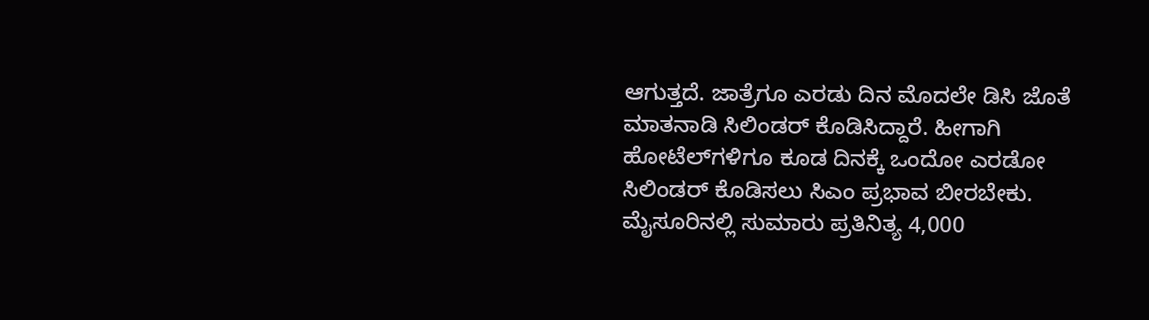ಆಗುತ್ತದೆ. ಜಾತ್ರೆಗೂ ಎರಡು ದಿನ ಮೊದಲೇ ಡಿಸಿ ಜೊತೆ ಮಾತನಾಡಿ ಸಿಲಿಂಡರ್ ಕೊಡಿಸಿದ್ದಾರೆ. ಹೀಗಾಗಿ ಹೋಟೆಲ್‌ಗಳಿಗೂ ಕೂಡ ದಿನಕ್ಕೆ ಒಂದೋ ಎರಡೋ ಸಿಲಿಂಡರ್ ಕೊಡಿಸಲು ಸಿಎಂ ಪ್ರಭಾವ ಬೀರಬೇಕು. ಮೈಸೂರಿನಲ್ಲಿ ಸುಮಾರು ಪ್ರತಿನಿತ್ಯ 4,000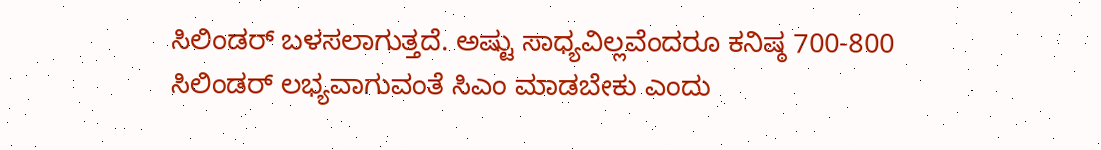ಸಿಲಿಂಡರ್ ಬಳಸಲಾಗುತ್ತದೆ. ಅಷ್ಟು ಸಾಧ್ಯವಿಲ್ಲವೆಂದರೂ ಕನಿಷ್ಠ 700-800 ಸಿಲಿಂಡರ್ ಲಭ್ಯವಾಗುವಂತೆ ಸಿಎಂ ಮಾಡಬೇಕು ಎಂದು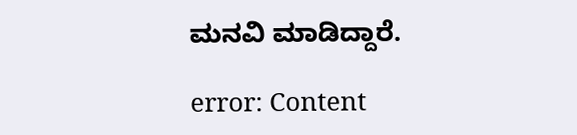ಮನವಿ ಮಾಡಿದ್ದಾರೆ.

error: Content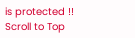is protected !!
Scroll to Top